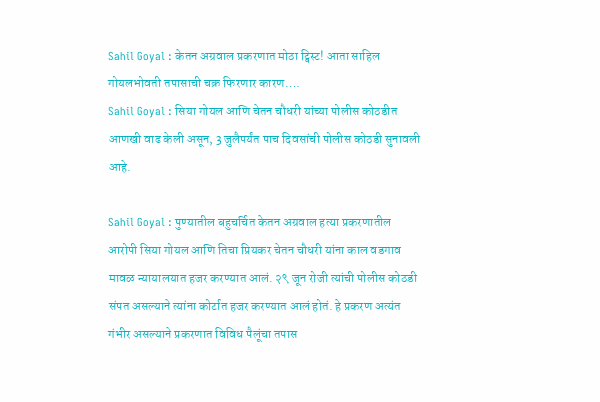Sahil Goyal : केतन अग्रवाल प्रकरणात मोठा ट्विस्ट! आता साहिल गोयलभोवती तपासाची चक्र फिरणार कारण….
Sahil Goyal : सिया गोयल आणि चेतन चौधरी यांच्या पोलीस कोठडीत आणखी वाढ केली असून, 3 जुलैपर्यंत पाच दिवसांची पोलीस कोठडी सुनावली आहे.

Sahil Goyal : पुण्यातील बहुचर्चित केतन अग्रवाल हत्या प्रकरणातील आरोपी सिया गोयल आणि तिचा प्रियकर चेतन चौधरी यांना काल वडगाव मावळ न्यायालयात हजर करण्यात आलं. २९ जून रोजी त्यांची पोलीस कोठडी संपत असल्याने त्यांना कोर्टात हजर करण्यात आलं होतं. हे प्रकरण अत्यंत गंभीर असल्याने प्रकरणात विविध पैलूंचा तपास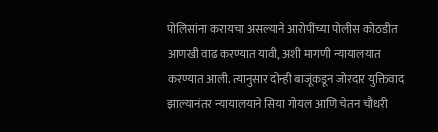पोलिसांना करायचा असल्याने आरोपींच्या पोलीस कोठडीत आणखी वाढ करण्यात यावी, अशी मागणी न्यायालयात करण्यात आली. त्यानुसार दोन्ही बाजूंकडून जोरदार युक्तिवाद झाल्यानंतर न्यायालयाने सिया गोयल आणि चेतन चौधरी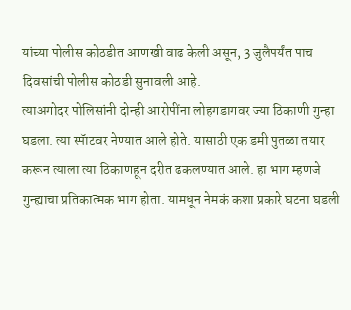यांच्या पोलीस कोठडीत आणखी वाढ केली असून, 3 जुलैपर्यंत पाच दिवसांची पोलीस कोठडी सुनावली आहे.
त्याअगोदर पोलिसांनी दोन्ही आरोपींना लोहगडागवर ज्या ठिकाणी गुन्हा घडला. त्या स्पॅाटवर नेण्यात आले होते. यासाठी एक डमी पुतळा तयार करून त्याला त्या ठिकाणहून दरीत ढकलण्यात आले. हा भाग म्हणजे गुन्ह्याचा प्रतिकात्मक भाग होता. यामधून नेमकं कशा प्रकारे घटना घडली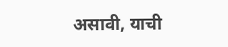असावी, याची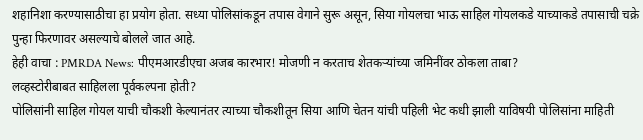शहानिशा करण्यासाठीचा हा प्रयोग होता. सध्या पोलिसांकडून तपास वेगाने सुरू असून, सिया गोयलचा भाऊ साहिल गोयलकडे याच्याकडे तपासाची चक्रे पुन्हा फिरणावर असल्याचे बोलले जात आहे.
हेही वाचा : PMRDA News: पीएमआरडीएचा अजब कारभार! मोजणी न करताच शेतकऱ्यांच्या जमिनींवर ठोकला ताबा?
लव्हस्टोरीबाबत साहिलला पूर्वकल्पना होती?
पोलिसांनी साहिल गोयल याची चौकशी केल्यानंतर त्याच्या चौकशीतून सिया आणि चेतन यांची पहिली भेट कधी झाली याविषयी पोलिसांना माहिती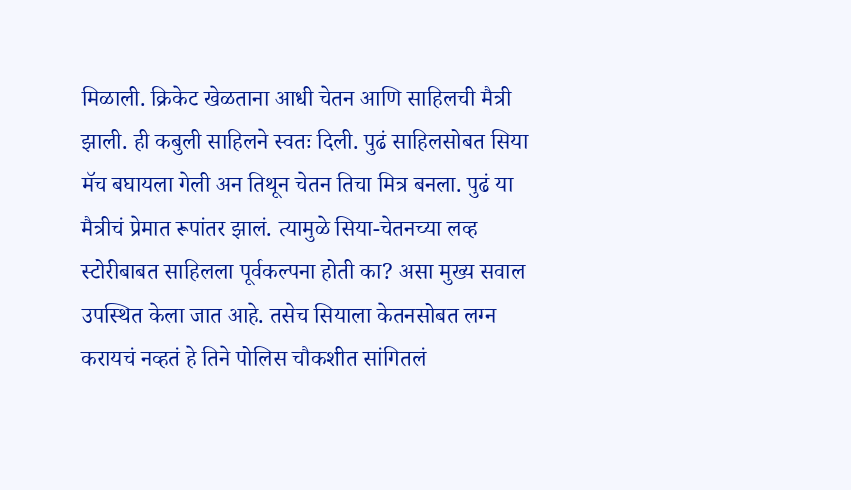मिळाली. क्रिकेट खेळताना आधी चेतन आणि साहिलची मैत्री झाली. ही कबुली साहिलने स्वतः दिली. पुढं साहिलसोबत सिया मॅच बघायला गेली अन तिथून चेतन तिचा मित्र बनला. पुढं या मैत्रीचं प्रेमात रूपांतर झालं. त्यामुळे सिया-चेतनच्या लव्ह स्टोरीबाबत साहिलला पूर्वकल्पना होती का? असा मुख्य सवाल उपस्थित केला जात आहे. तसेच सियाला केतनसोबत लग्न करायचं नव्हतं हे तिने पोलिस चौकशीत सांगितलं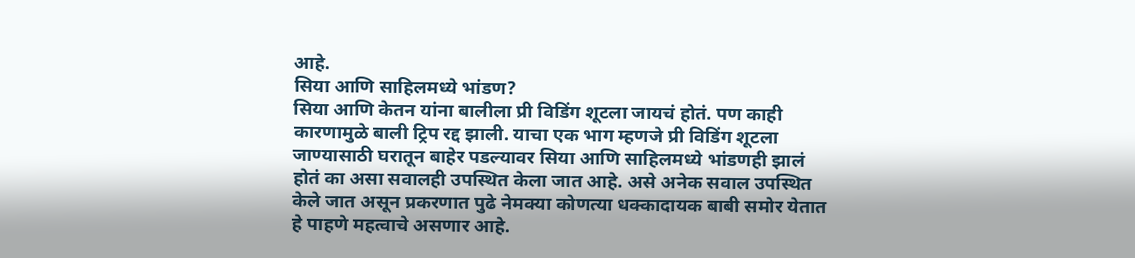आहे.
सिया आणि साहिलमध्ये भांडण?
सिया आणि केतन यांना बालीला प्री विडिंग शूटला जायचं होतं. पण काही कारणामुळे बाली ट्रिप रद्द झाली. याचा एक भाग म्हणजे प्री विडिंग शूटला जाण्यासाठी घरातून बाहेर पडल्यावर सिया आणि साहिलमध्ये भांडणही झालं होतं का असा सवालही उपस्थित केला जात आहे. असे अनेक सवाल उपस्थित केले जात असून प्रकरणात पुढे नेमक्या कोणत्या धक्कादायक बाबी समोर येतात हे पाहणे महत्वाचे असणार आहे.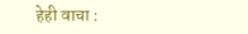हेही वाचा :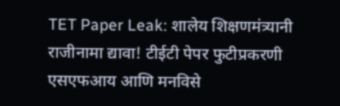TET Paper Leak: शालेय शिक्षणमंत्र्यानी राजीनामा द्यावा! टीईटी पेपर फुटीप्रकरणी एसएफआय आणि मनविसे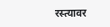रस्त्यावर